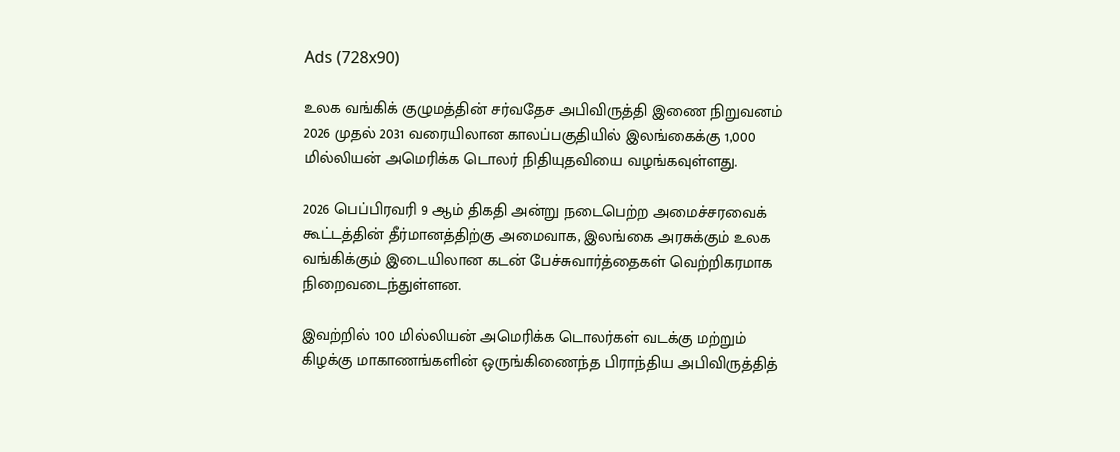Ads (728x90)

உலக வங்கிக் குழுமத்தின் சர்வதேச அபிவிருத்தி இணை நிறுவனம் 2026 முதல் 2031 வரையிலான காலப்பகுதியில் இலங்கைக்கு 1,000 மில்லியன் அமெரிக்க டொலர் நிதியுதவியை வழங்கவுள்ளது.

2026 பெப்பிரவரி 9 ஆம் திகதி அன்று நடைபெற்ற அமைச்சரவைக் கூட்டத்தின் தீர்மானத்திற்கு அமைவாக, இலங்கை அரசுக்கும் உலக வங்கிக்கும் இடையிலான கடன் பேச்சுவார்த்தைகள் வெற்றிகரமாக நிறைவடைந்துள்ளன.

இவற்றில் 100 மில்லியன் அமெரிக்க டொலர்கள் வடக்கு மற்றும் கிழக்கு மாகாணங்களின் ஒருங்கிணைந்த பிராந்திய அபிவிருத்தித்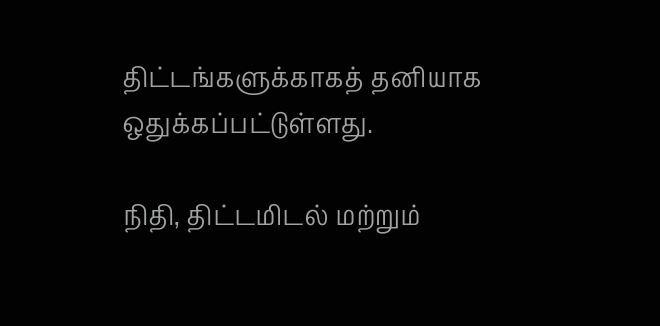திட்டங்களுக்காகத் தனியாக ஒதுக்கப்பட்டுள்ளது.

நிதி, திட்டமிடல் மற்றும்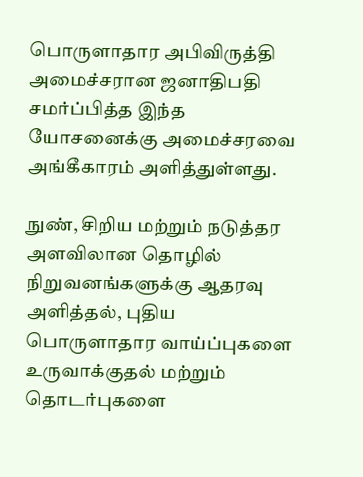பொருளாதார அபிவிருத்தி அமைச்சரான ஜனாதிபதி சமர்ப்பித்த இந்த யோசனைக்கு அமைச்சரவை அங்கீகாரம் அளித்துள்ளது.

நுண், சிறிய மற்றும் நடுத்தர அளவிலான தொழில் நிறுவனங்களுக்கு ஆதரவு அளித்தல், புதிய பொருளாதார வாய்ப்புகளை உருவாக்குதல் மற்றும் தொடர்புகளை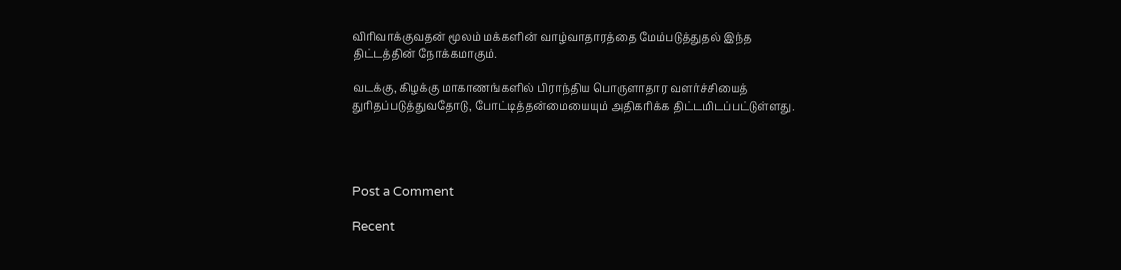விரிவாக்குவதன் மூலம் மக்களின் வாழ்வாதாரத்தை மேம்படுத்துதல் இந்த திட்டத்தின் நோக்கமாகும்.

வடக்கு, கிழக்கு மாகாணங்களில் பிராந்திய பொருளாதார வளர்ச்சியைத் துரிதப்படுத்துவதோடு, போட்டித்தன்மையையும் அதிகரிக்க திட்டமிடப்பட்டுள்ளது.




Post a Comment

Recent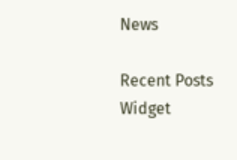News

Recent Posts Widget